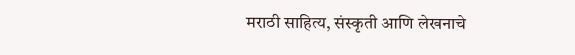मराठी साहित्य, संस्कृती आणि लेखनाचे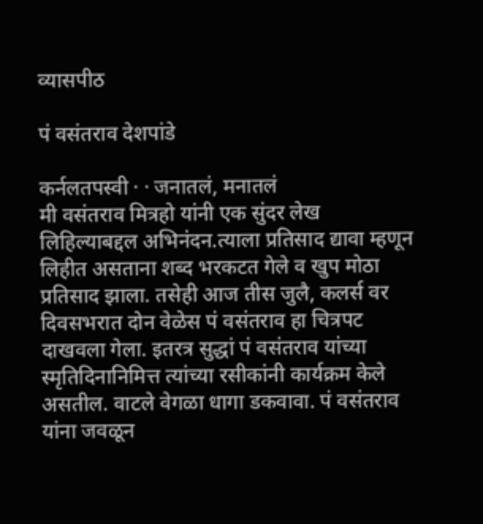व्यासपीठ

पं वसंतराव देशपांडे

कर्नलतपस्वी · · जनातलं, मनातलं
मी वसंतराव मित्रहो यांनी एक सुंदर लेख लिहिल्याबद्दल अभिनंदन.त्याला प्रतिसाद द्यावा म्हणून लिहीत असताना शब्द भरकटत गेले व खुप मोठा प्रतिसाद झाला. तसेही आज तीस जुलै, कलर्स वर दिवसभरात दोन वेळेस पं वसंतराव हा चित्रपट दाखवला गेला. इतरत्र सुद्धां पं वसंतराव यांच्या स्मृतिदिनानिमित्त त्यांच्या रसीकांनी कार्यक्रम केले असतील. वाटले वेगळा धागा डकवावा. पं वसंतराव यांना जवळून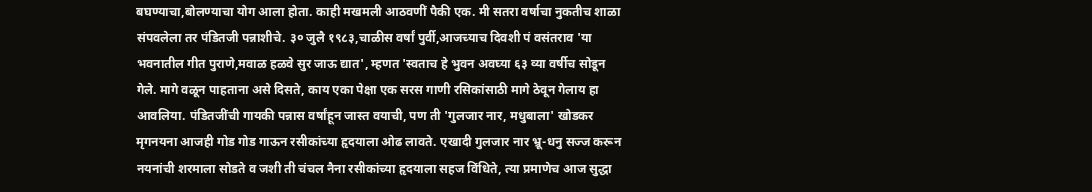बघण्याचा,बोलण्याचा योग आला होता. काही मखमली आठवणीं पैकी एक. मी सतरा वर्षाचा नुकतीच शाळा संपवलेला तर पंडितजी पन्नाशीचे. ३० जुलै १९८३,चाळीस वर्षां पुर्वी,आजच्याच दिवशी पं वसंतराव 'या भवनातील गीत पुराणे,मवाळ हळवे सुर जाऊ द्यात', म्हणत 'स्वताच हे भुवन अवघ्या ६३ व्या वर्षीच सोडून गेले. मागे वळून पाहताना असे दिसते, काय एका पेक्षा एक सरस गाणी रसिकांसाठी मागे ठेवून गेलाय हा आवलिया. पंडितजींची गायकी पन्नास वर्षांहून जास्त वयाची, पण ती 'गुलजार नार, मधुबाला' खोडकर मृगनयना आजही गोड गोड गाऊन रसीकांच्या हृदयाला ओढ लावते. एखादी गुलजार नार भ्रू-धनु सज्ज करून नयनांची शरमाला सोडते व जशी ती चंचल नैना रसीकांच्या हृदयाला सहज विंधिते, त्या प्रमाणेच आज सुद्धा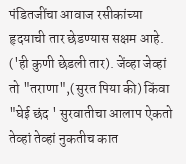पंडितजींचा आवाज रसीकांच्या हृदयाची तार छेडण्यास सक्षम आहे. ('ही कुणी छेडली तार). जेंव्हा जेव्हां तो "तराणा",(सुरत पिया की) किंवा "घेई छंद ' सुरवातीचा आलाप ऐकतो तेव्हां तेव्हां नुकतीच कात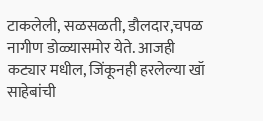टाकलेली, सळसळती, डौलदार,चपळ नागीण डोळ्यासमोर येते. आजही कट्यार मधील, जिंकूनही हरलेल्या खॉ साहेबांची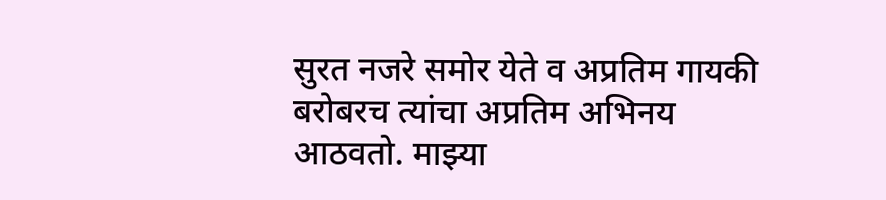सुरत नजरे समोर येते व अप्रतिम गायकी बरोबरच त्यांचा अप्रतिम अभिनय आठवतो. माझ्या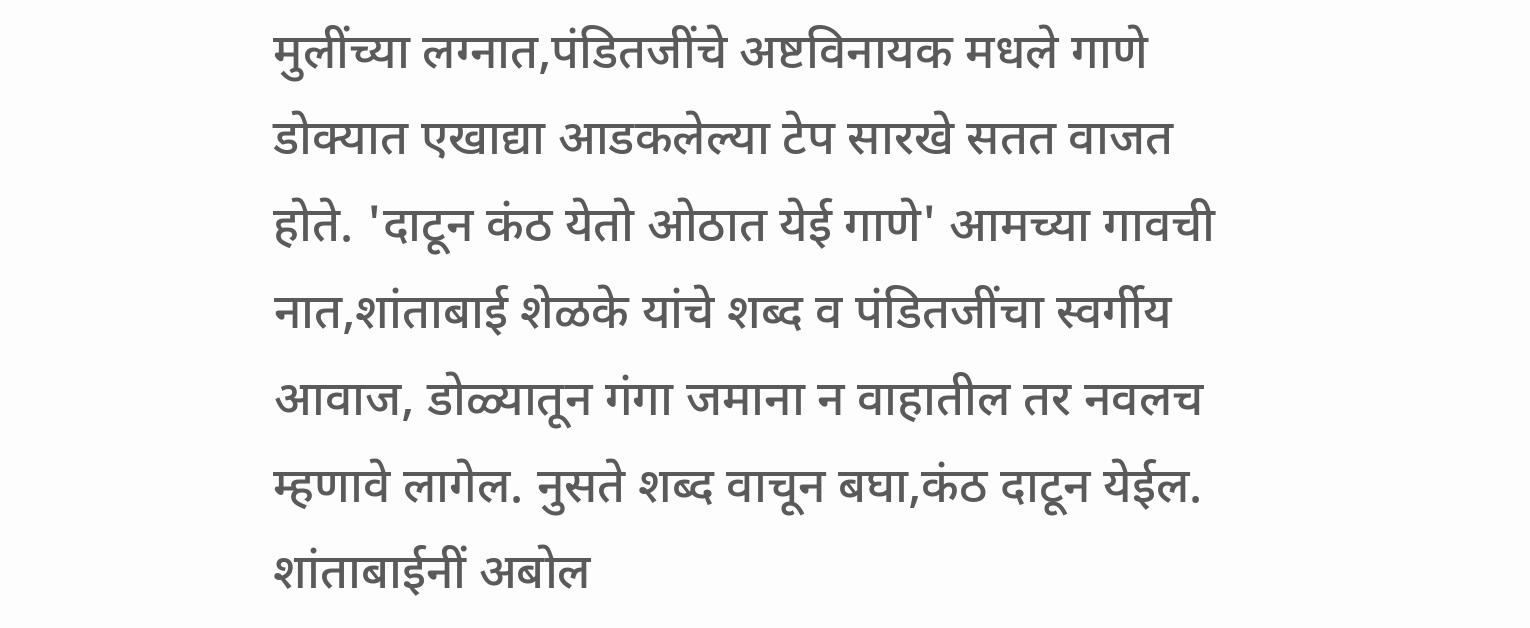मुलींच्या लग्नात,पंडितजींचे अष्टविनायक मधले गाणे डोक्‍यात एखाद्या आडकलेल्या टेप सारखे सतत वाजत होते. 'दाटून कंठ येतो ओठात येई गाणे' आमच्या गावची नात,शांताबाई शेळके यांचे शब्द व पंडितजींचा स्वर्गीय आवाज, डोळ्यातून गंगा जमाना न वाहातील तर नवलच म्हणावे लागेल. नुसते शब्द वाचून बघा,कंठ दाटून येईल. शांताबाईनीं अबोल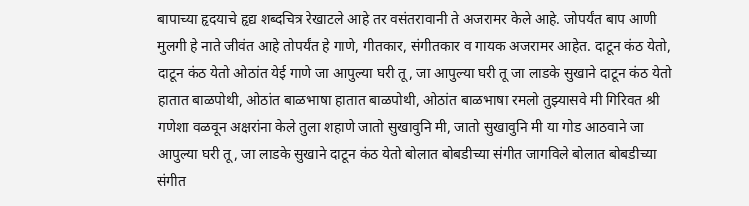बापाच्या हृदयाचे हृद्य शब्दचित्र रेखाटले आहे तर वसंतरावानी ते अजरामर केले आहे. जोपर्यंत बाप आणी मुलगी हे नाते जीवंत आहे तोपर्यंत हे गाणे, गीतकार, संगीतकार व गायक अजरामर आहेत. दाटून कंठ येतो, दाटून कंठ येतो ओठांत येई गाणे जा आपुल्या घरी तू, जा आपुल्या घरी तू जा लाडके सुखाने दाटून कंठ येतो हातात बाळपोथी, ओठांत बाळभाषा हातात बाळपोथी, ओठांत बाळभाषा रमलो तुझ्यासवे मी गिरिवत श्री गणेशा वळवून अक्षरांना केले तुला शहाणे जातो सुखावुनि मी, जातो सुखावुनि मी या गोड आठवाने जा आपुल्या घरी तू, जा लाडके सुखाने दाटून कंठ येतो बोलात बोबडीच्या संगीत जागविले बोलात बोबडीच्या संगीत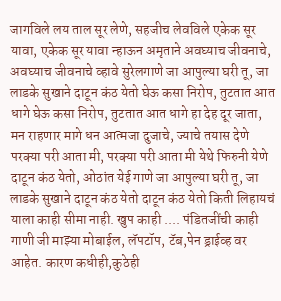जागविले लय ताल सूर लेणे, सहजीच लेवविले एकेक सूर यावा, एकेक सूर यावा न्हाऊन अमृताने अवघ्याच जीवनाचे, अवघ्याच जीवनाचे व्हावे सुरेलगाणे जा आपुल्या घरी तू, जा लाडके सुखाने दाटून कंठ येतो घेऊ कसा निरोप, तुटतात आत धागे घेऊ कसा निरोप, तुटतात आत धागे हा देह दूर जाता, मन राहणार मागे धन आत्मजा दुजाचे, ज्याचे तयास देणे परक्या परी आता मी, परक्या परी आता मी येथे फिरुनी येणे दाटून कंठ येतो, ओठांत येई गाणे जा आपुल्या घरी तू, जा लाडके सुखाने दाटून कंठ येतो दाटून कंठ येतो किती लिहायचं याला काही सीमा नाही. खुप काही .... पंडितजींची काही गाणी जी माझ्या मोबाईल, लॅपटॉप, टॅब,पेन ड्राईव्ह वर आहेत. कारण कधीही,कुठेही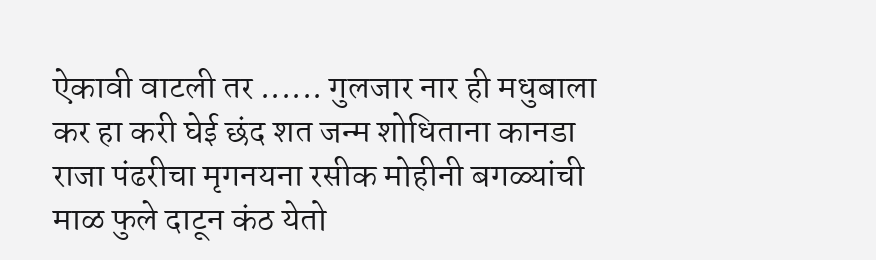ऐकावी वाटली तर ...... गुलजार नार ही मधुबाला कर हा करी घेई छंद शत जन्म शोधिताना कानडा राजा पंढरीचा मृगनयना रसीक मोहीनी बगळ्यांची माळ फुले दाटून कंठ येतो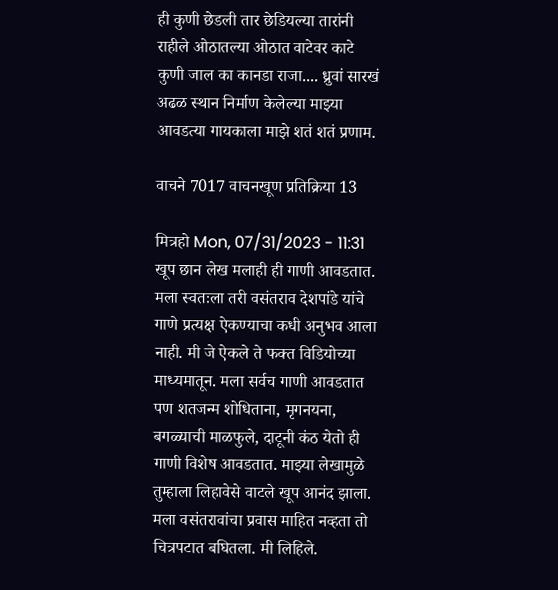ही कुणी छेडली तार छेडियल्या तारांनी राहीले ओठातल्या ओठात वाटेवर काटे कुणी जाल का कानडा राजा.... ध्रुवां सारखं अढळ स्थान निर्माण केलेल्या माझ्या आवडत्या गायकाला माझे शतं शतं प्रणाम.

वाचने 7017 वाचनखूण प्रतिक्रिया 13

मित्रहो Mon, 07/31/2023 - 11:31
खूप छान लेख मलाही ही गाणी आवडतात. मला स्वतःला तरी वसंतराव देशपांडे यांचे गाणे प्रत्यक्ष ऐकण्याचा कधी अनुभव आला नाही. मी जे ऐकले ते फक्त विडियोच्या माध्यमातून. मला सर्वच गाणी आवडतात पण शतजन्म शोधिताना, मृगनयना, बगळ्याची माळफुले, दाटूनी कंठ येतो ही गाणी विशेष आवडतात. माझ्या लेखामुळे तुम्हाला लिहावेसे वाटले खूप आनंद झाला. मला वसंतरावांचा प्रवास माहित नव्हता तो चित्रपटात बघितला. मी लिहिले.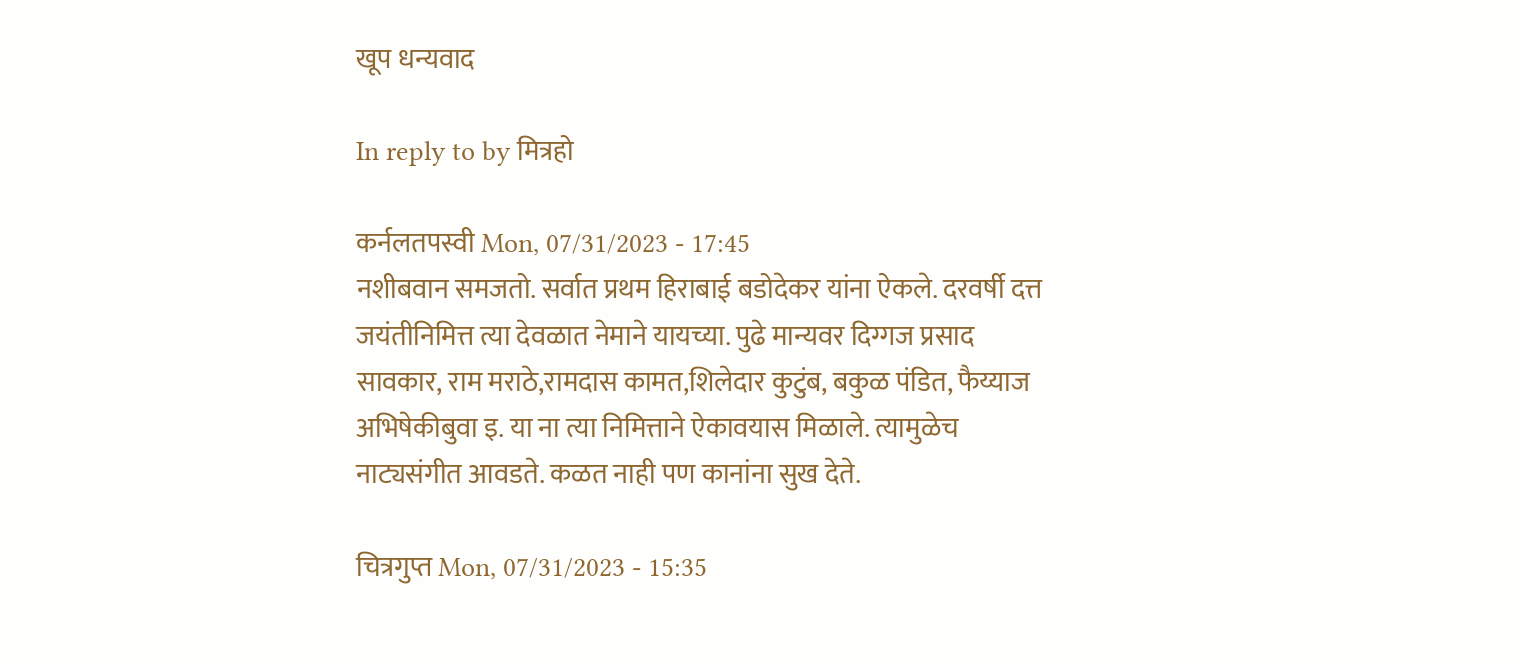खूप धन्यवाद

In reply to by मित्रहो

कर्नलतपस्वी Mon, 07/31/2023 - 17:45
नशीबवान समजतो. सर्वात प्रथम हिराबाई बडोदेकर यांना ऐकले. दरवर्षी दत्त जयंतीनिमित्त त्या देवळात नेमाने यायच्या. पुढे मान्यवर दिग्गज प्रसाद सावकार, राम मराठे,रामदास कामत,शिलेदार कुटुंब, बकुळ पंडित, फैय्याज अभिषेकीबुवा इ. या ना त्या निमित्ताने ऐकावयास मिळाले. त्यामुळेच नाट्यसंगीत आवडते. कळत नाही पण कानांना सुख देते.

चित्रगुप्त Mon, 07/31/2023 - 15:35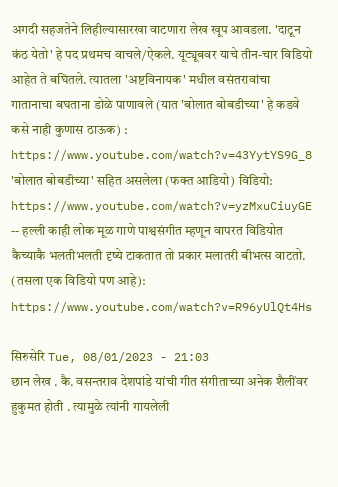अगदी सहजतेने लिहील्यासारखा वाटणारा लेख खूप आवडला. 'दाटून कंठ येतो' हे पद प्रथमच वाचले/ऐकले. यूट्यूबवर याचे तीन-चार विडियो आहेत ते बघितले. त्यातला 'अष्टविनायक' मधील वसंतरावांचा गातानाचा बघताना डोळे पाणावले (यात 'बोलात बोबडीच्या' हे कडवे कसे नाही कुणास ठाऊक) : https://www.youtube.com/watch?v=43YytYS9G_8 'बोलात बोबडीच्या' सहित असलेला (फक्त आडियो) विडियो: https://www.youtube.com/watch?v=yzMxuCiuyGE -- हल्ली काही लोक मूळ गाणे पाश्वसंगीत म्हणून वापरत विडियोत कैच्याकै भलतीभलती दृष्ये टाकतात तो प्रकार मलातरी बीभत्स वाटतो. (तसला एक विडियो पण आहे): https://www.youtube.com/watch?v=R96yUlQt4Hs

सिरुसेरि Tue, 08/01/2023 - 21:03
छान लेख . कै. वसन्तराव देशपांडे यांची गीत संगीताच्या अनेक शैलींवर हुकुमत होती . त्यामुळे त्यांनी गायलेली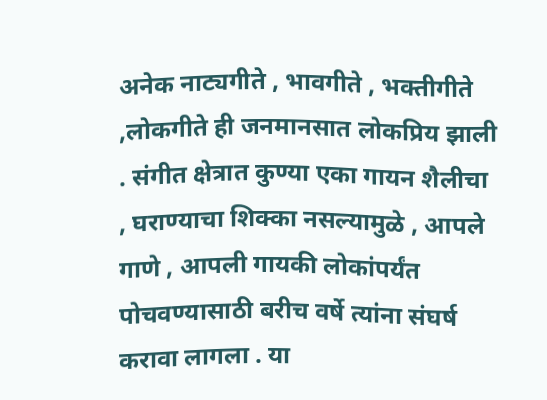अनेक नाट्यगीते , भावगीते , भक्तीगीते ,लोकगीते ही जनमानसात लोकप्रिय झाली . संगीत क्षेत्रात कुण्या एका गायन शैलीचा , घराण्याचा शिक्का नसल्यामुळे , आपले गाणे , आपली गायकी लोकांपर्यंत पोचवण्यासाठी बरीच वर्षे त्यांना संघर्ष करावा लागला . या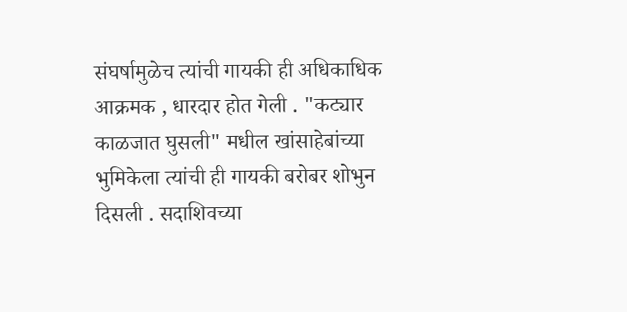संघर्षामुळेच त्यांची गायकी ही अधिकाधिक आक्रमक , धारदार होत गेली . "कट्यार काळजात घुसली" मधील खांसाहेबांच्या भुमिकेला त्यांची ही गायकी बरोबर शोभुन दिसली . सदाशिवच्या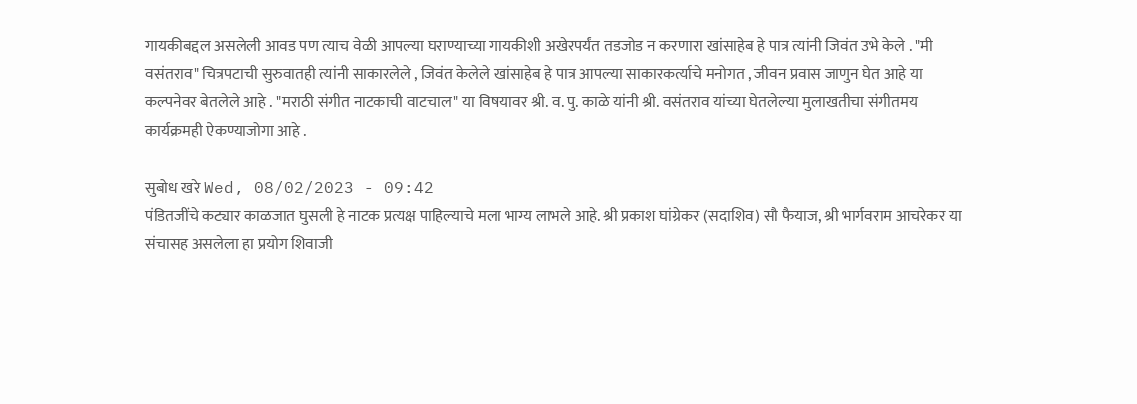गायकीबद्दल असलेली आवड पण त्याच वेळी आपल्या घराण्याच्या गायकीशी अखेरपर्यंत तडजोड न करणारा खांसाहेब हे पात्र त्यांनी जिवंत उभे केले . "मी वसंतराव" चित्रपटाची सुरुवातही त्यांनी साकारलेले , जिवंत केलेले खांसाहेब हे पात्र आपल्या साकारकर्त्याचे मनोगत , जीवन प्रवास जाणुन घेत आहे या कल्पनेवर बेतलेले आहे . "मराठी संगीत नाटकाची वाटचाल" या विषयावर श्री. व. पु. काळे यांनी श्री. वसंतराव यांच्या घेतलेल्या मुलाखतीचा संगीतमय कार्यक्रमही ऐकण्याजोगा आहे .

सुबोध खरे Wed, 08/02/2023 - 09:42
पंडितजींचे कट्यार काळजात घुसली हे नाटक प्रत्यक्ष पाहिल्याचे मला भाग्य लाभले आहे. श्री प्रकाश घांग्रेकर (सदाशिव) सौ फैयाज, श्री भार्गवराम आचरेकर या संचासह असलेला हा प्रयोग शिवाजी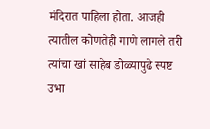मंदिरात पाहिला होता. आजही त्यातील कोणतेही गाणे लागले तरी त्यांचा खां साहेब डोळ्यापुढे स्पष्ट उभा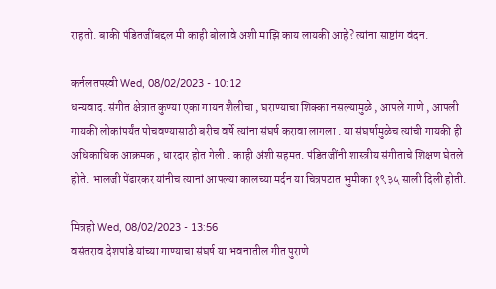राहतो. बाकी पंडितजींबद्दल मी काही बोलावे अशी माझि काय लायकी आहे? त्यांना साष्टांग वंदन.

कर्नलतपस्वी Wed, 08/02/2023 - 10:12
धन्यवाद. संगीत क्षेत्रात कुण्या एका गायन शैलीचा , घराण्याचा शिक्का नसल्यामुळे , आपले गाणे , आपली गायकी लोकांपर्यंत पोचवण्यासाठी बरीच वर्षे त्यांना संघर्ष करावा लागला . या संघर्षामुळेच त्यांची गायकी ही अधिकाधिक आक्रमक , धारदार होत गेली . काही अंशी सहमत. पंडितजींनी शास्त्रीय संगीताचे शिक्षण घेतले होते. भालजी पेंढारकर यांनीच त्यानां आपल्या कालच्या मर्दन या चित्रपटात भुमीका १९३५ साली दिली होती.

मित्रहो Wed, 08/02/2023 - 13:56
वसंतराव देशपांडे यांच्या गाण्याचा संघर्ष या भवनातील गीत पुराणे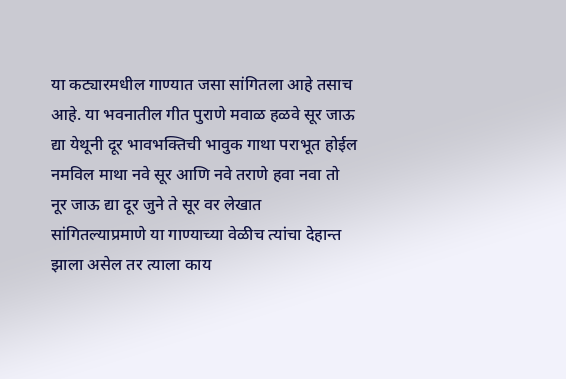या कट्यारमधील गाण्यात जसा सांगितला आहे तसाच आहे. या भवनातील गीत पुराणे मवाळ हळवे सूर जाऊ द्या येथूनी दूर भावभक्तिची भावुक गाथा पराभूत होईल नमविल माथा नवे सूर आणि नवे तराणे हवा नवा तो नूर जाऊ द्या दूर जुने ते सूर वर लेखात सांगितल्याप्रमाणे या गाण्याच्या वेळीच त्यांचा देहान्त झाला असेल तर त्याला काय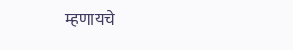म्हणायचे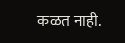कळत नाही.